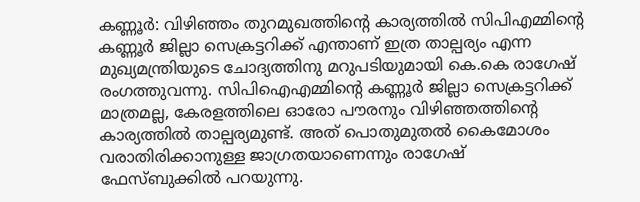കണ്ണൂർ: വിഴിഞ്ഞം തുറമുഖത്തിന്റെ കാര്യത്തിൽ സിപിഎമ്മിന്റെ കണ്ണൂർ ജില്ലാ സെക്രട്ടറിക്ക് എന്താണ് ഇത്ര താല്പര്യം എന്ന മുഖ്യമന്ത്രിയുടെ ചോദ്യത്തിനു മറുപടിയുമായി കെ.കെ രാഗേഷ് രംഗത്തുവന്നു. സിപിഐഎമ്മിന്റെ കണ്ണൂർ ജില്ലാ സെക്രട്ടറിക്ക് മാത്രമല്ല, കേരളത്തിലെ ഓരോ പൗരനും വിഴിഞ്ഞത്തിന്റെ കാര്യത്തിൽ താല്പര്യമുണ്ട്. അത് പൊതുമുതൽ കൈമോശം വരാതിരിക്കാനുള്ള ജാഗ്രതയാണെന്നും രാഗേഷ് ഫേസ്ബുക്കിൽ പറയുന്നു.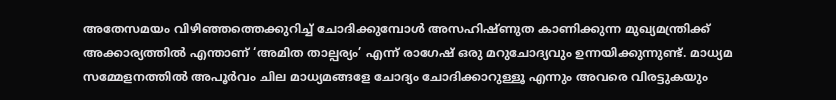അതേസമയം വിഴിഞ്ഞത്തെക്കുറിച്ച് ചോദിക്കുമ്പോൾ അസഹിഷ്ണുത കാണിക്കുന്ന മുഖ്യമന്ത്രിക്ക് അക്കാര്യത്തിൽ എന്താണ് ‘അമിത താല്പര്യം’ എന്ന് രാഗേഷ് ഒരു മറുചോദ്യവും ഉന്നയിക്കുന്നുണ്ട്. മാധ്യമ സമ്മേളനത്തിൽ അപൂർവം ചില മാധ്യമങ്ങളേ ചോദ്യം ചോദിക്കാറുള്ളൂ എന്നും അവരെ വിരട്ടുകയും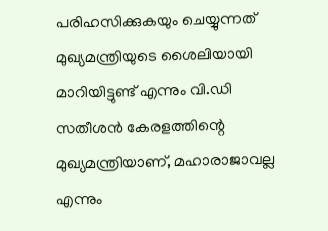പരിഹസിക്കുകയും ചെയ്യുന്നത് മുഖ്യമന്ത്രിയുടെ ശൈലിയായി മാറിയിട്ടുണ്ട് എന്നും വി.ഡി സതീശൻ കേരളത്തിന്റെ മുഖ്യമന്ത്രിയാണ്, മഹാരാജാവല്ല എന്നും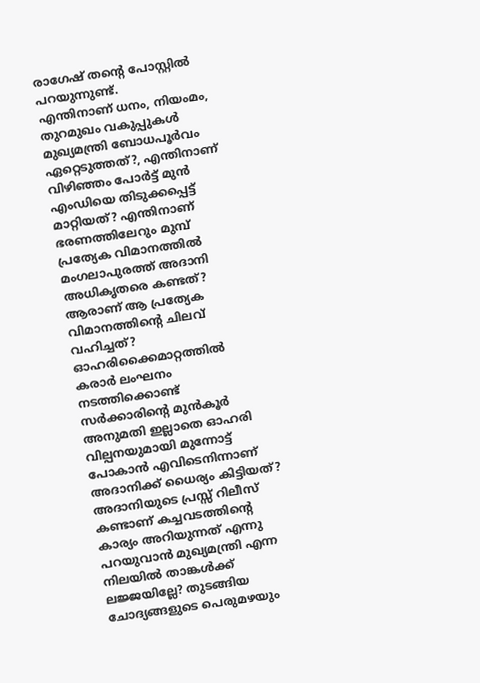രാഗേഷ് തന്റെ പോസ്റ്റിൽ പറയുന്നുണ്ട്.
എന്തിനാണ് ധനം, നിയംമം, തുറമുഖം വകുപ്പുകൾ മുഖ്യമന്ത്രി ബോധപൂർവം ഏറ്റെടുത്തത്?, എന്തിനാണ് വിഴിഞ്ഞം പോർട്ട് മുൻ എംഡിയെ തിടുക്കപ്പെട്ട് മാറ്റിയത്? എന്തിനാണ് ഭരണത്തിലേറും മുമ്പ് പ്രത്യേക വിമാനത്തിൽ മംഗലാപുരത്ത് അദാനി അധികൃതരെ കണ്ടത്? ആരാണ് ആ പ്രത്യേക വിമാനത്തിന്റെ ചിലവ് വഹിച്ചത്? ഓഹരിക്കൈമാറ്റത്തിൽ കരാർ ലംഘനം നടത്തിക്കൊണ്ട് സർക്കാരിന്റെ മുൻകൂർ അനുമതി ഇല്ലാതെ ഓഹരി വില്പനയുമായി മുന്നോട്ട് പോകാൻ എവിടെനിന്നാണ് അദാനിക്ക് ധൈര്യം കിട്ടിയത്? അദാനിയുടെ പ്രസ്സ് റിലീസ് കണ്ടാണ് കച്ചവടത്തിന്റെ കാര്യം അറിയുന്നത് എന്നു പറയുവാൻ മുഖ്യമന്ത്രി എന്ന നിലയിൽ താങ്കൾക്ക് ലജ്ജയില്ലേ? തുടങ്ങിയ ചോദ്യങ്ങളുടെ പെരുമഴയും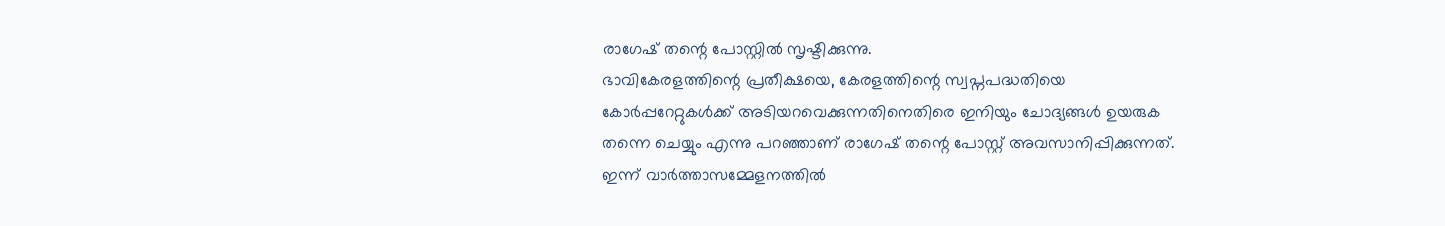രാഗേഷ് തന്റെ പോസ്റ്റിൽ സൃഷ്ടിക്കുന്നു.
ഭാവികേരളത്തിന്റെ പ്രതീക്ഷയെ, കേരളത്തിന്റെ സ്വപ്നപദ്ധതിയെ കോർപ്പറേറ്റുകൾക്ക് അടിയറവെക്കുന്നതിനെതിരെ ഇനിയും ചോദ്യങ്ങൾ ഉയരുക തന്നെ ചെയ്യും എന്നു പറഞ്ഞാണ് രാഗേഷ് തന്റെ പോസ്റ്റ് അവസാനിപ്പിക്കുന്നത്. ഇന്ന് വാർത്താസമ്മേളനത്തിൽ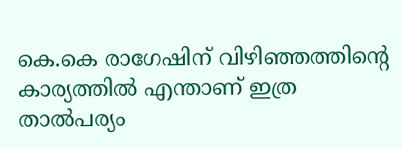കെ.കെ രാഗേഷിന് വിഴിഞ്ഞത്തിന്റെ കാര്യത്തിൽ എന്താണ് ഇത്ര താൽപര്യം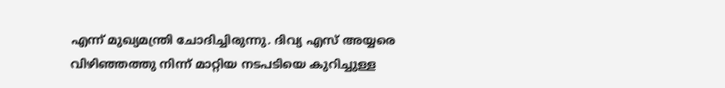എന്ന് മുഖ്യമന്ത്രി ചോദിച്ചിരുന്നു. ദിവ്യ എസ് അയ്യരെ വിഴിഞ്ഞത്തു നിന്ന് മാറ്റിയ നടപടിയെ കുറിച്ചുള്ള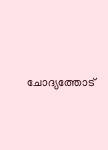ചോദ്യത്തോട്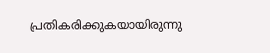പ്രതികരിക്കുകയായിരുന്നു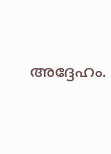അദ്ദേഹം.